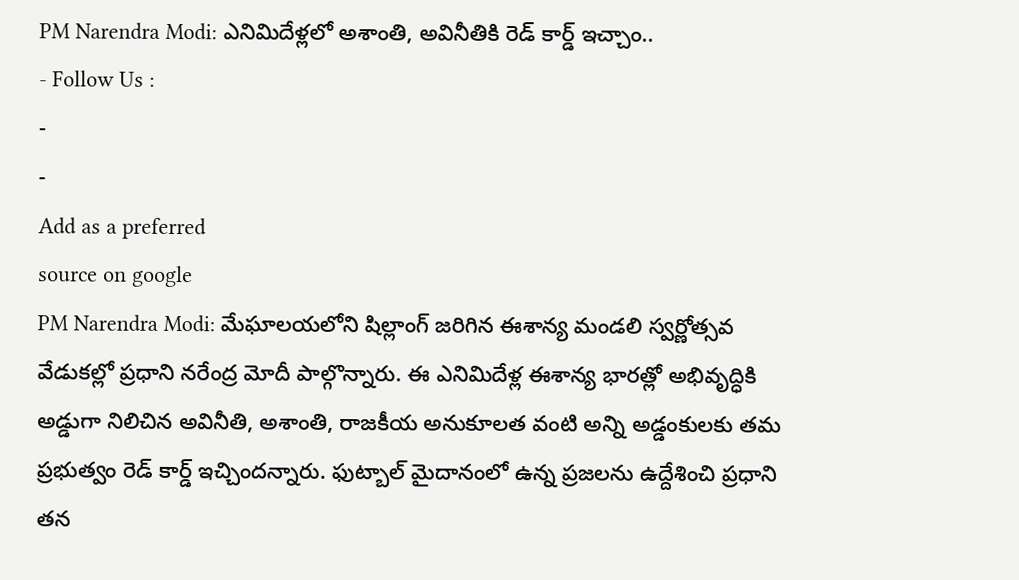PM Narendra Modi: ఎనిమిదేళ్లలో అశాంతి, అవినీతికి రెడ్ కార్డ్ ఇచ్చాం..
- Follow Us :
-
-
Add as a preferred
source on google
PM Narendra Modi: మేఘాలయలోని షిల్లాంగ్ జరిగిన ఈశాన్య మండలి స్వర్ణోత్సవ వేడుకల్లో ప్రధాని నరేంద్ర మోదీ పాల్గొన్నారు. ఈ ఎనిమిదేళ్ల ఈశాన్య భారత్లో అభివృద్ధికి అడ్డుగా నిలిచిన అవినీతి, అశాంతి, రాజకీయ అనుకూలత వంటి అన్ని అడ్డంకులకు తమ ప్రభుత్వం రెడ్ కార్డ్ ఇచ్చిందన్నారు. ఫుట్బాల్ మైదానంలో ఉన్న ప్రజలను ఉద్దేశించి ప్రధాని తన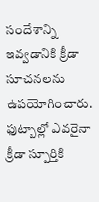సందేశాన్ని ఇవ్వడానికి క్రీడా సూచనలను ఉపయోగించారు. ఫుట్బాల్లో ఎవరైనా క్రీడా స్పూర్తికి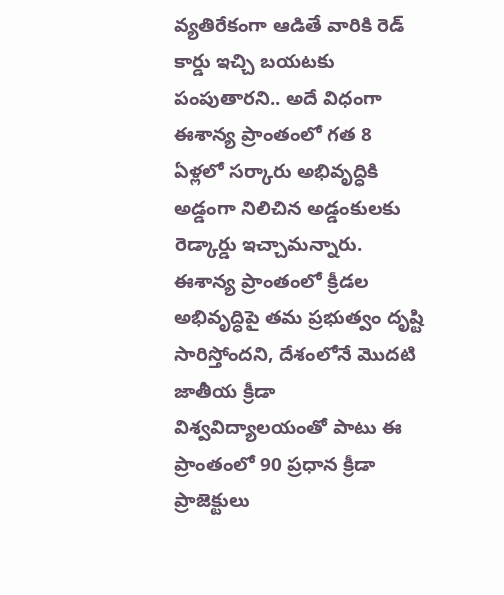వ్యతిరేకంగా ఆడితే వారికి రెడ్ కార్డు ఇచ్చి బయటకు పంపుతారని.. అదే విధంగా ఈశాన్య ప్రాంతంలో గత 8 ఏళ్లలో సర్కారు అభివృద్ధికి అడ్డంగా నిలిచిన అడ్డంకులకు రెడ్కార్డు ఇచ్చామన్నారు.
ఈశాన్య ప్రాంతంలో క్రీడల అభివృద్ధిపై తమ ప్రభుత్వం దృష్టి సారిస్తోందని, దేశంలోనే మొదటి జాతీయ క్రీడా విశ్వవిద్యాలయంతో పాటు ఈ ప్రాంతంలో 90 ప్రధాన క్రీడా ప్రాజెక్టులు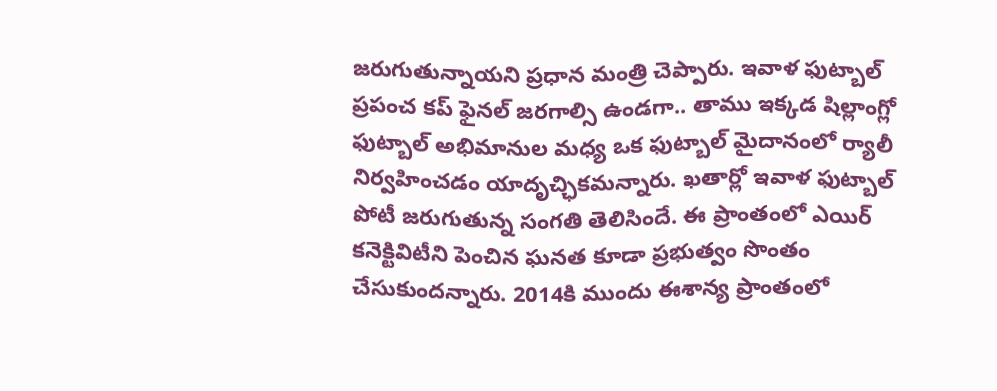జరుగుతున్నాయని ప్రధాన మంత్రి చెప్పారు. ఇవాళ ఫుట్బాల్ ప్రపంచ కప్ ఫైనల్ జరగాల్సి ఉండగా.. తాము ఇక్కడ షిల్లాంగ్లో ఫుట్బాల్ అభిమానుల మధ్య ఒక ఫుట్బాల్ మైదానంలో ర్యాలీ నిర్వహించడం యాదృచ్ఛికమన్నారు. ఖతార్లో ఇవాళ ఫుట్బాల్ పోటీ జరుగుతున్న సంగతి తెలిసిందే. ఈ ప్రాంతంలో ఎయిర్ కనెక్టివిటీని పెంచిన ఘనత కూడా ప్రభుత్వం సొంతం చేసుకుందన్నారు. 2014కి ముందు ఈశాన్య ప్రాంతంలో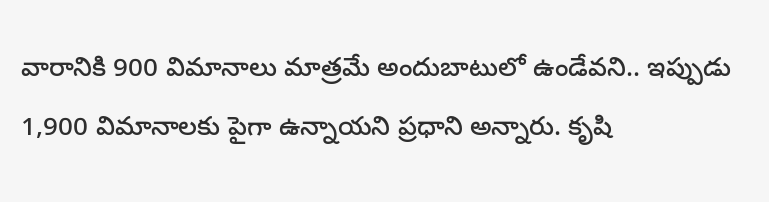వారానికి 900 విమానాలు మాత్రమే అందుబాటులో ఉండేవని.. ఇప్పుడు 1,900 విమానాలకు పైగా ఉన్నాయని ప్రధాని అన్నారు. కృషి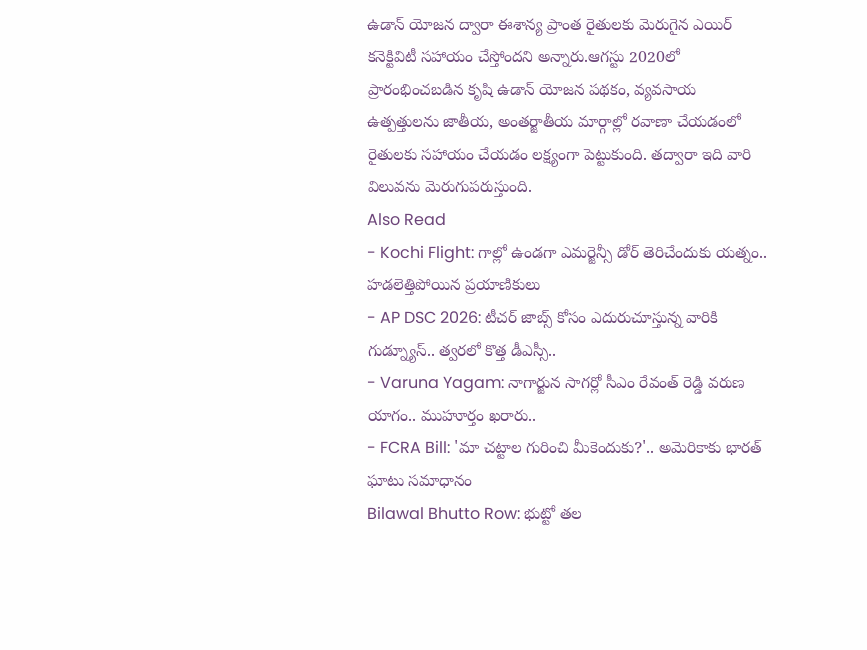ఉడాన్ యోజన ద్వారా ఈశాన్య ప్రాంత రైతులకు మెరుగైన ఎయిర్ కనెక్టివిటీ సహాయం చేస్తోందని అన్నారు.ఆగస్టు 2020లో ప్రారంభించబడిన కృషి ఉడాన్ యోజన పథకం, వ్యవసాయ ఉత్పత్తులను జాతీయ, అంతర్జాతీయ మార్గాల్లో రవాణా చేయడంలో రైతులకు సహాయం చేయడం లక్ష్యంగా పెట్టుకుంది. తద్వారా ఇది వారి విలువను మెరుగుపరుస్తుంది.
Also Read
- Kochi Flight: గాల్లో ఉండగా ఎమర్జెన్సీ డోర్ తెరిచేందుకు యత్నం.. హడలెత్తిపోయిన ప్రయాణికులు
- AP DSC 2026: టీచర్ జాబ్స్ కోసం ఎదురుచూస్తున్న వారికి గుడ్న్యూస్.. త్వరలో కొత్త డీఎస్సీ..
- Varuna Yagam: నాగార్జున సాగర్లో సీఎం రేవంత్ రెడ్డి వరుణ యాగం.. ముహూర్తం ఖరారు..
- FCRA Bill: 'మా చట్టాల గురించి మీకెందుకు?'.. అమెరికాకు భారత్ ఘాటు సమాధానం
Bilawal Bhutto Row: భుట్టో తల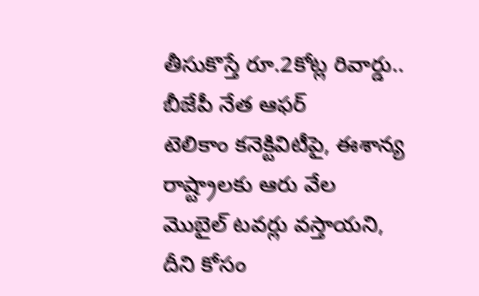తీసుకొస్తే రూ.2కోట్ల రివార్డు.. బీజేపీ నేత ఆఫర్
టెలికాం కనెక్టివిటీపై, ఈశాన్య రాష్ట్రాలకు ఆరు వేల మొబైల్ టవర్లు వస్తాయని, దీని కోసం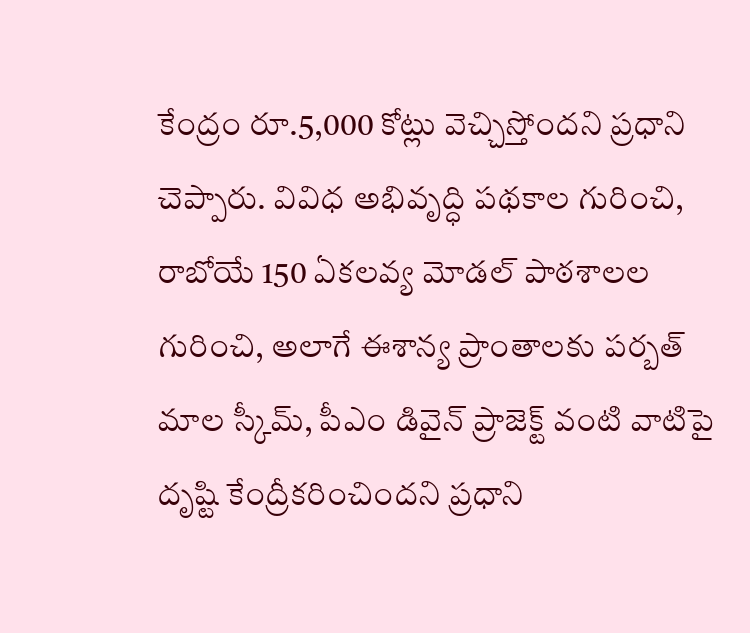కేంద్రం రూ.5,000 కోట్లు వెచ్చిస్తోందని ప్రధాని చెప్పారు. వివిధ అభివృద్ధి పథకాల గురించి, రాబోయే 150 ఏకలవ్య మోడల్ పాఠశాలల గురించి, అలాగే ఈశాన్య ప్రాంతాలకు పర్బత్ మాల స్కీమ్, పీఎం డివైన్ ప్రాజెక్ట్ వంటి వాటిపై దృష్టి కేంద్రీకరించిందని ప్రధాని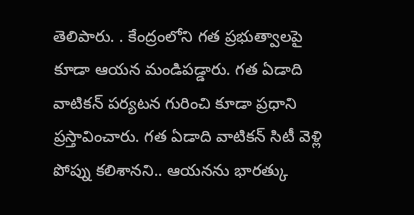తెలిపారు. . కేంద్రంలోని గత ప్రభుత్వాలపై కూడా ఆయన మండిపడ్డారు. గత ఏడాది వాటికన్ పర్యటన గురించి కూడా ప్రధాని ప్రస్తావించారు. గత ఏడాది వాటికన్ సిటీ వెళ్లి పోప్ను కలిశానని.. ఆయనను భారత్కు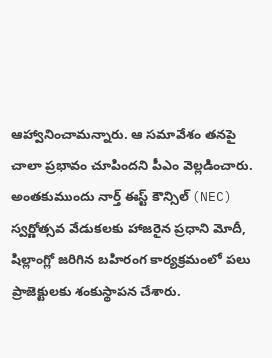ఆహ్వానించామన్నారు. ఆ సమావేశం తనపై చాలా ప్రభావం చూపిందని పీఎం వెల్లడించారు.
అంతకుముందు నార్త్ ఈస్ట్ కౌన్సిల్ (NEC) స్వర్ణోత్సవ వేడుకలకు హాజరైన ప్రధాని మోదీ, షిల్లాంగ్లో జరిగిన బహిరంగ కార్యక్రమంలో పలు ప్రాజెక్టులకు శంకుస్థాపన చేశారు.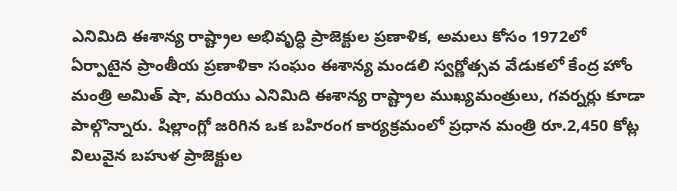ఎనిమిది ఈశాన్య రాష్ట్రాల అభివృద్ధి ప్రాజెక్టుల ప్రణాళిక, అమలు కోసం 1972లో ఏర్పాటైన ప్రాంతీయ ప్రణాళికా సంఘం ఈశాన్య మండలి స్వర్ణోత్సవ వేడుకలో కేంద్ర హోం మంత్రి అమిత్ షా, మరియు ఎనిమిది ఈశాన్య రాష్ట్రాల ముఖ్యమంత్రులు, గవర్నర్లు కూడా పాల్గొన్నారు. షిల్లాంగ్లో జరిగిన ఒక బహిరంగ కార్యక్రమంలో ప్రధాన మంత్రి రూ.2,450 కోట్ల విలువైన బహుళ ప్రాజెక్టుల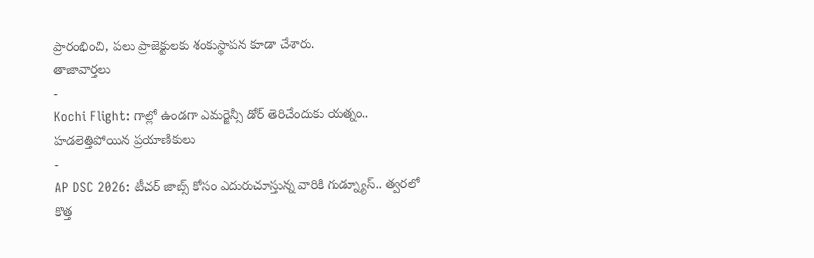ప్రారంభించి, పలు ప్రాజెక్టులకు శంకుస్థాపన కూడా చేశారు.
తాజావార్తలు
-
Kochi Flight: గాల్లో ఉండగా ఎమర్జెన్సీ డోర్ తెరిచేందుకు యత్నం.. హడలెత్తిపోయిన ప్రయాణికులు
-
AP DSC 2026: టీచర్ జాబ్స్ కోసం ఎదురుచూస్తున్న వారికి గుడ్న్యూస్.. త్వరలో కొత్త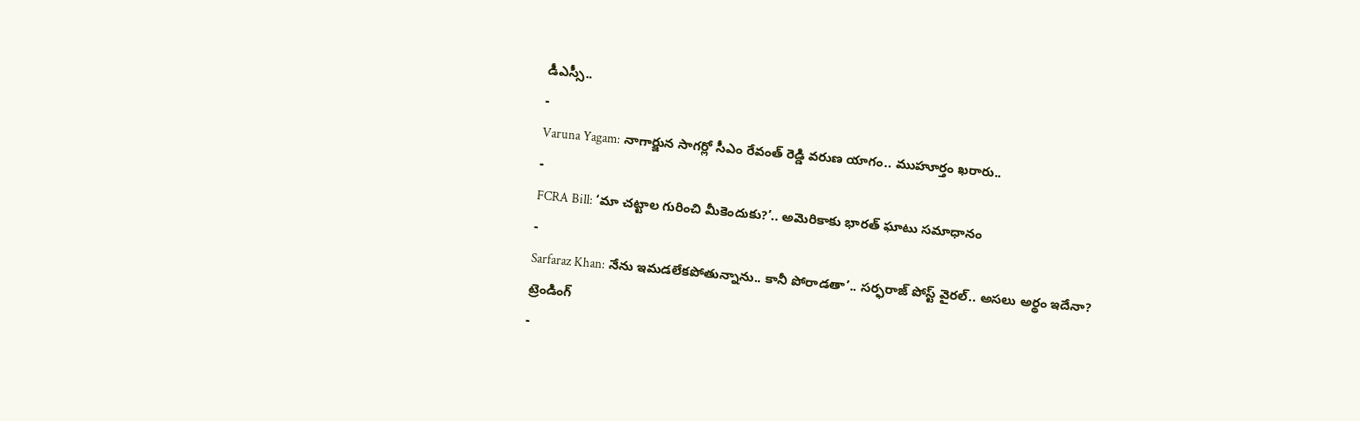డీఎస్సీ..
-
Varuna Yagam: నాగార్జున సాగర్లో సీఎం రేవంత్ రెడ్డి వరుణ యాగం.. ముహూర్తం ఖరారు..
-
FCRA Bill: ‘మా చట్టాల గురించి మీకెందుకు?’.. అమెరికాకు భారత్ ఘాటు సమాధానం
-
Sarfaraz Khan: నేను ఇమడలేకపోతున్నాను.. కానీ పోరాడతా’.. సర్ఫరాజ్ పోస్ట్ వైరల్.. అసలు అర్థం ఇదేనా?
ట్రెండింగ్
-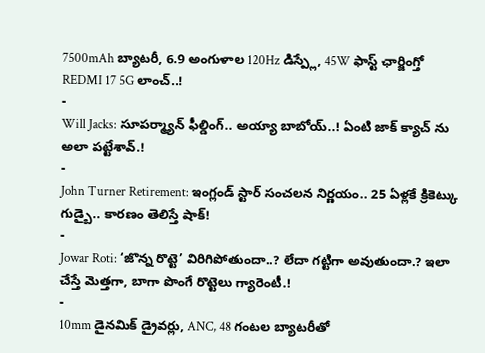7500mAh బ్యాటరీ, 6.9 అంగుళాల 120Hz డిస్ప్లే, 45W ఫాస్ట్ ఛార్జింగ్తో REDMI 17 5G లాంచ్..!
-
Will Jacks: సూపర్మ్యాన్ ఫీల్డింగ్.. అయ్యా బాబోయ్..! ఏంటి జాక్ క్యాచ్ ను అలా పట్టేశావ్.!
-
John Turner Retirement: ఇంగ్లండ్ స్టార్ సంచలన నిర్ణయం.. 25 ఏళ్లకే క్రికెట్కు గుడ్బై.. కారణం తెలిస్తే షాక్!
-
Jowar Roti: ‘జొన్న రొట్టె’ విరిగిపోతుందా..? లేదా గట్టిగా అవుతుందా.? ఇలా చేస్తే మెత్తగా, బాగా పొంగే రొట్టెలు గ్యారెంటీ.!
-
10mm డైనమిక్ డ్రైవర్లు, ANC, 48 గంటల బ్యాటరీతో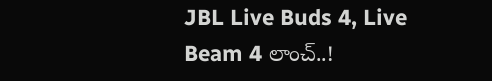JBL Live Buds 4, Live Beam 4 లాంచ్..!